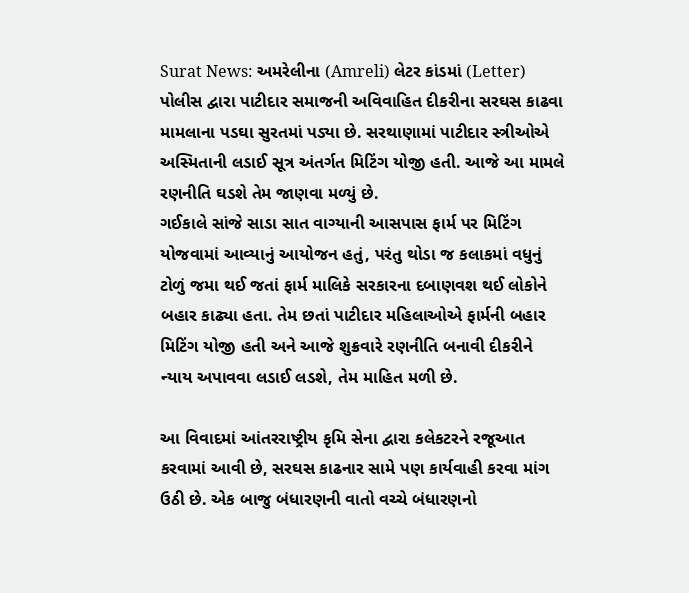Surat News: અમરેલીના (Amreli) લેટર કાંડમાં (Letter) પોલીસ દ્વારા પાટીદાર સમાજની અવિવાહિત દીકરીના સરઘસ કાઢવા મામલાના પડઘા સુરતમાં પડ્યા છે. સરથાણામાં પાટીદાર સ્ત્રીઓએ અસ્મિતાની લડાઈ સૂત્ર અંતર્ગત મિટિંગ યોજી હતી. આજે આ મામલે રણનીતિ ઘડશે તેમ જાણવા મળ્યું છે.
ગઈકાલે સાંજે સાડા સાત વાગ્યાની આસપાસ ફાર્મ પર મિટિંગ યોજવામાં આવ્યાનું આયોજન હતું, પરંતુ થોડા જ કલાકમાં વધુનું ટોળું જમા થઈ જતાં ફાર્મ માલિકે સરકારના દબાણવશ થઈ લોકોને બહાર કાઢ્યા હતા. તેમ છતાં પાટીદાર મહિલાઓએ ફાર્મની બહાર મિટિંગ યોજી હતી અને આજે શુક્રવારે રણનીતિ બનાવી દીકરીને ન્યાય અપાવવા લડાઈ લડશે, તેમ માહિત મળી છે.

આ વિવાદમાં આંતરરાષ્ટ્રીય કૃમિ સેના દ્વારા કલેકટરને રજૂઆત કરવામાં આવી છે, સરઘસ કાઢનાર સામે પણ કાર્યવાહી કરવા માંગ ઉઠી છે. એક બાજુ બંધારણની વાતો વચ્ચે બંધારણનો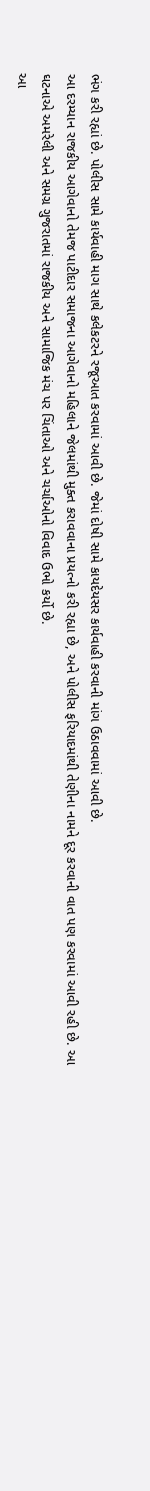ભંગ કરી રહ્યાં છે. પોલીસ સામે કાર્યવાહી માગ સાથે કલેકટરને રજૂઆત કરવામાં આવી છે. જેમાં દોષી સામે કાયદેયસર કાર્યવાહી કરવાની માંગ ઉઠાવવામાં આવી છે.
આ દરમ્યાન રાજકીય આગેવાનો તેમજ પાટીદાર સમાજના આગેવાનો મહિલાને જેલમાંથી મુક્ત કરાવવાના પ્રયત્નો કરી રહ્યા છે, અને પોલીસ ફરિયાદમાંથી તેણીના નામને દૂર કરવાની વાત પણ કરવામાં આવી રહી છે. આ ઘટનાએ અમરેલી અને સમગ્ર ગુજરાતમાં રાજકીય અને સામાજિક મંચ પર ચિંતાઓ અને ચર્ચાઓનો વિવાદ ઉભો કર્યો છે.
આ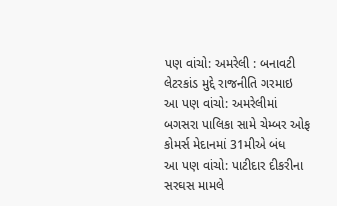પણ વાંચો: અમરેલી : બનાવટી લેટરકાંડ મુદ્દે રાજનીતિ ગરમાઇ
આ પણ વાંચો: અમરેલીમાં બગસરા પાલિકા સામે ચેમ્બર ઓફ કોમર્સ મેદાનમાં 31મીએ બંધ
આ પણ વાંચો: પાટીદાર દીકરીના સરઘસ મામલે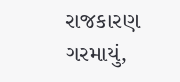રાજકારણ ગરમાયું,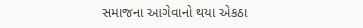સમાજના આગેવાનો થયા એકઠા